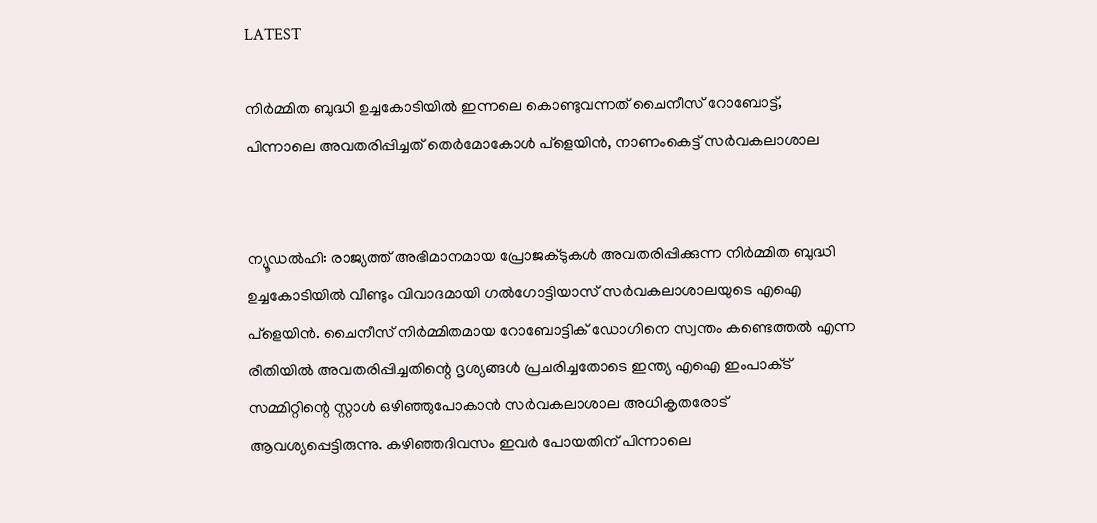LATEST

നിർമ്മിത ബുദ്ധി ഉച്ചകോടിയിൽ ഇന്നലെ കൊണ്ടുവന്നത് ചൈനീസ് റോബോട്ട്, പിന്നാലെ അവതരിപ്പിച്ചത് തെർമോകോൾ പ്ളെയിൻ, നാണംകെട്ട് സർവകലാശാല


ന്യൂഡൽഹി: രാജ്യത്ത് അഭിമാനമായ പ്രോജക്‌ടുകൾ അവതരിപ്പിക്കുന്ന നിർമ്മിത ബുദ്ധി ഉച്ചകോടിയിൽ വീണ്ടും വിവാദമായി ഗൽഗോട്ടിയാസ് സർവകലാശാലയുടെ എഐ പ്ളെയിൻ. ചൈനീസ്‌ നിർമ്മിതമായ റോബോട്ടിക് ഡോഗിനെ സ്വന്തം കണ്ടെത്തൽ എന്ന രീതിയിൽ അവതരിപ്പിച്ചതിന്റെ ദൃശ്യങ്ങൾ പ്രചരിച്ചതോടെ ഇന്ത്യ എഐ ഇംപാക്‌ട് സമ്മിറ്റിന്റെ സ്റ്റാൾ ഒഴിഞ്ഞുപോകാൻ സർവകലാശാല അധികൃതരോട് ആവശ്യപ്പെട്ടിരുന്നു. കഴിഞ്ഞദിവസം ഇവർ പോയതിന് പിന്നാലെ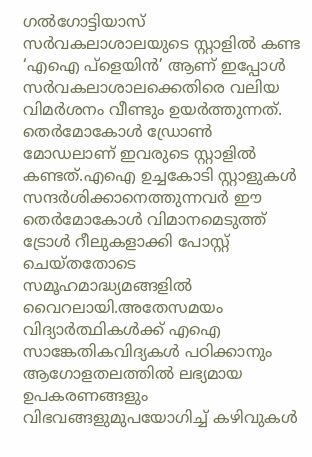ഗൽഗോട്ടിയാസ് സർവകലാശാലയുടെ സ്റ്റാളിൽ കണ്ട ‘എഐ പ്ളെയിൻ’ ആണ് ഇപ്പോൾ സർവകലാശാലക്കെതിരെ വലിയ വിമർശനം വീണ്ടും ഉയർത്തുന്നത്. തെർമോകോൾ ഡ്രോൺ മോഡലാണ് ഇവരുടെ സ്റ്റാളിൽ കണ്ടത്.എഐ ഉച്ചകോടി സ്റ്റാളുകൾ സന്ദർശിക്കാനെത്തുന്നവർ ഈ തെർമോകോൾ വിമാനമെടുത്ത് ട്രോൾ റീലുകളാക്കി പോസ്റ്റ് ചെയ്‌തതോടെ സമൂഹമാദ്ധ്യമങ്ങളിൽ വൈറലായി.അതേസമയം വിദ്യാർത്ഥികൾക്ക് എഐ സാങ്കേതികവിദ്യകൾ പഠിക്കാനും ആഗോളതലത്തിൽ ലഭ്യമായ ഉപകരണങ്ങളും വിഭവങ്ങളുമുപയോഗിച്ച് കഴിവുകൾ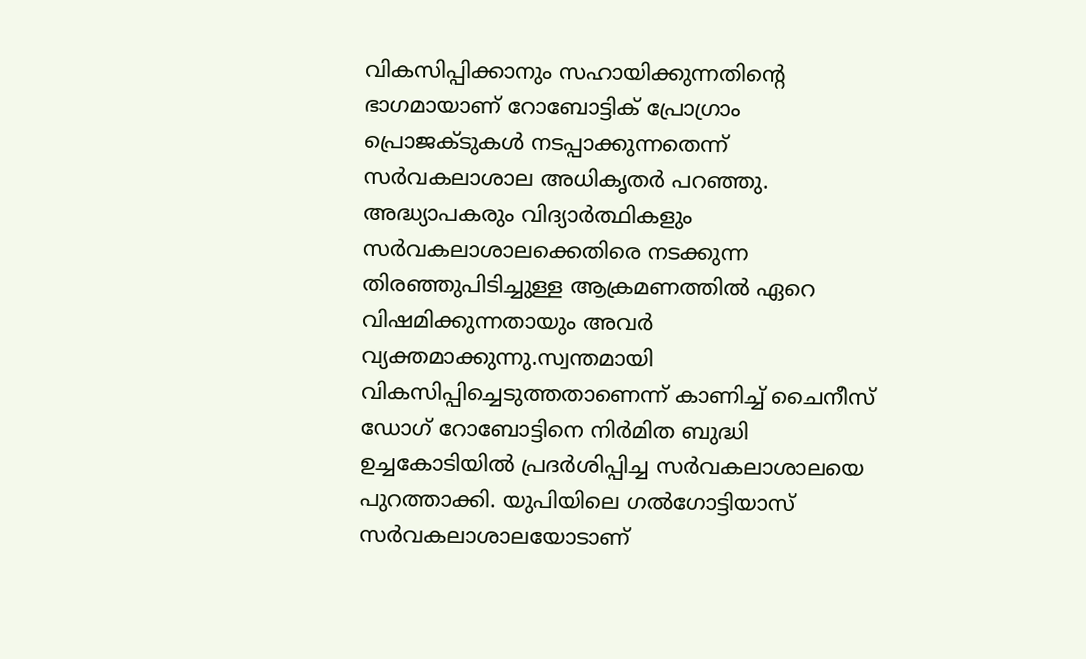വികസിപ്പിക്കാനും സഹായിക്കുന്നതിന്റെ ഭാഗമായാണ് റോബോട്ടിക് പ്രോഗ്രാം പ്രൊജക്‌ടുകൾ നടപ്പാക്കുന്നതെന്ന് സർവകലാശാല അധികൃതർ‌ പറഞ്ഞു. അദ്ധ്യാപകരും വിദ്യാർത്ഥികളും സർവകലാശാലക്കെതിരെ നടക്കുന്ന തിരഞ്ഞുപിടിച്ചുള്ള ആക്രമണത്തിൽ ഏറെ വിഷമിക്കുന്നതായും അവർ വ്യക്തമാക്കുന്നു.സ്വന്തമായി വികസിപ്പിച്ചെടുത്തതാണെന്ന് കാണിച്ച് ചൈനീസ് ഡോഗ് റോബോട്ടിനെ നിർമിത ബുദ്ധി ഉച്ചകോടിയിൽ പ്രദർശിപ്പിച്ച സർവകലാശാലയെ പുറത്താക്കി. യുപിയിലെ ഗൽഗോട്ടിയാസ് സർവകലാശാലയോടാണ്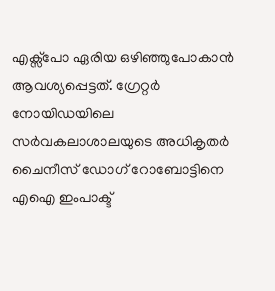എക്സ്‌പോ ഏരിയ ഒഴിഞ്ഞുപോകാൻ ആവശ്യപ്പെട്ടത്. ഗ്രേറ്റർ നോയിഡയിലെ സർവകലാശാലയുടെ അധികൃതർ ചൈനീസ് ഡോഗ് റോബോട്ടിനെ എഐ ഇംപാക്ട്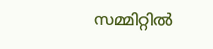സമ്മിറ്റിൽ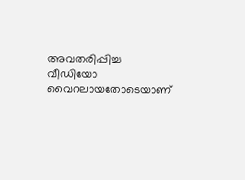അവതരിപ്പിച്ച വീഡിയോ വൈറലായതോടെയാണ്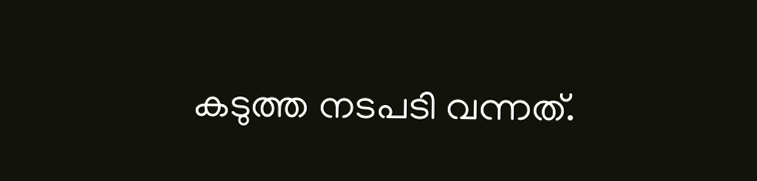കടുത്ത നടപടി വന്നത്.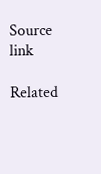Source link

Related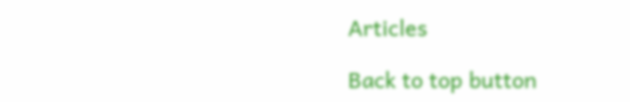Articles

Back to top button